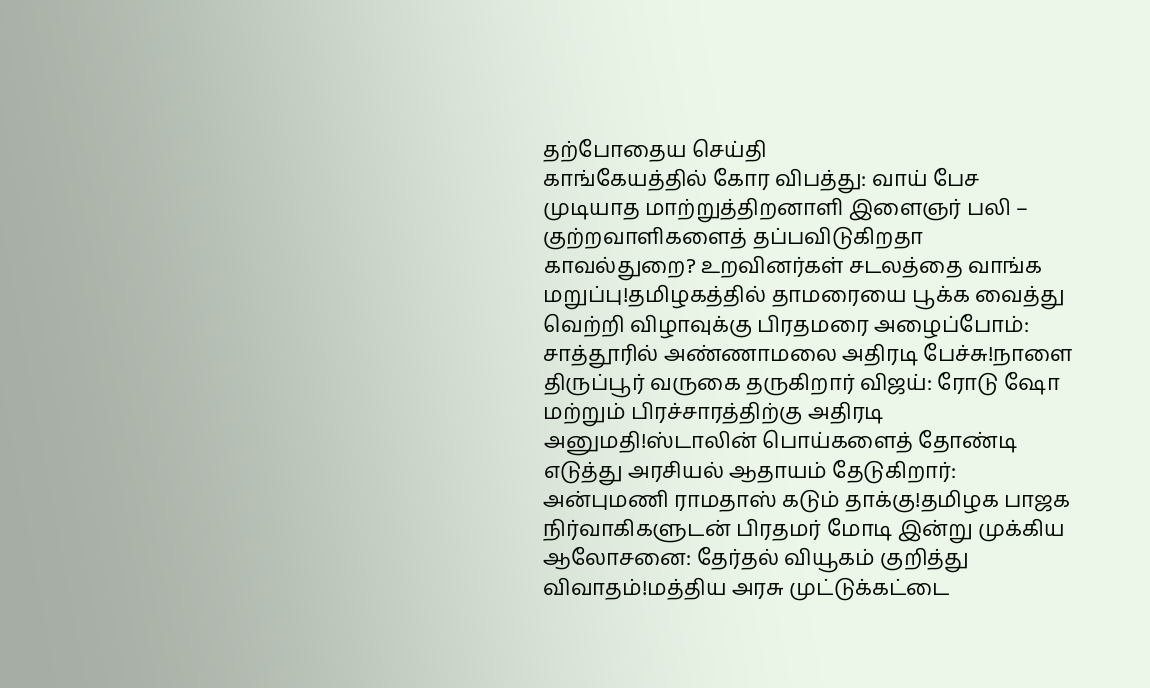தற்போதைய செய்தி
காங்கேயத்தில் கோர விபத்து: வாய் பேச முடியாத மாற்றுத்திறனாளி இளைஞர் பலி – குற்றவாளிகளைத் தப்பவிடுகிறதா காவல்துறை? உறவினர்கள் சடலத்தை வாங்க மறுப்பு!தமிழகத்தில் தாமரையை பூக்க வைத்து வெற்றி விழாவுக்கு பிரதமரை அழைப்போம்: சாத்தூரில் அண்ணாமலை அதிரடி பேச்சு!நாளை திருப்பூர் வருகை தருகிறார் விஜய்: ரோடு ஷோ மற்றும் பிரச்சாரத்திற்கு அதிரடி அனுமதி!ஸ்டாலின் பொய்களைத் தோண்டி எடுத்து அரசியல் ஆதாயம் தேடுகிறார்: அன்புமணி ராமதாஸ் கடும் தாக்கு!தமிழக பாஜக நிர்வாகிகளுடன் பிரதமர் மோடி இன்று முக்கிய ஆலோசனை: தேர்தல் வியூகம் குறித்து விவாதம்!மத்திய அரசு முட்டுக்கட்டை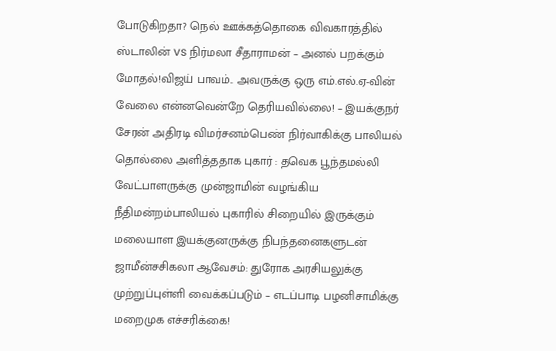போடுகிறதா? நெல் ஊக்கத்தொகை விவகாரத்தில் ஸ்டாலின் vs நிர்மலா சீதாராமன் – அனல் பறக்கும் மோதல்!விஜய் பாவம்.. அவருக்கு ஒரு எம்.எல்.ஏ-வின் வேலை என்னவென்றே தெரியவில்லை! – இயக்குநர் சேரன் அதிரடி விமர்சனம்பெண் நிர்வாகிக்கு பாலியல் தொல்லை அளித்ததாக புகார் : தவெக பூந்தமல்லி வேட்பாளருக்கு முன்ஜாமின் வழங்கிய நீதிமன்றம்பாலியல் புகாரில் சிறையில் இருக்கும் மலையாள இயக்குனருக்கு நிபந்தனைகளுடன் ஜாமீன்சசிகலா ஆவேசம்: துரோக அரசியலுக்கு முற்றுப்புள்ளி வைக்கப்படும் – எடப்பாடி பழனிசாமிக்கு மறைமுக எச்சரிக்கை!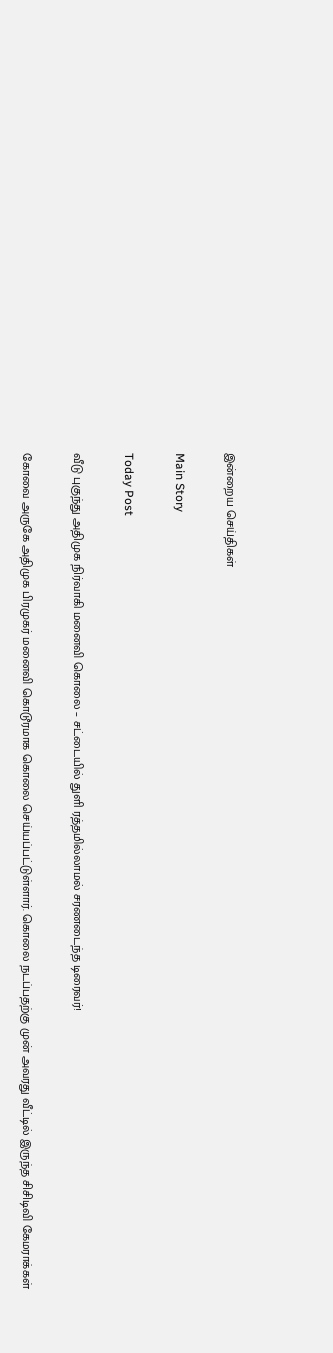இன்றைய செய்திகள்

Main Story

Today Post

வீடு புகுந்து அதிமுக நிர்வாகி மனைவி கொலை – சட்டையில் துளி ரத்தமில்லாமல் சரணடைந்த டிரைவர்!

கோவை அருகே அதிமுக பிரமுகர் மனைவி கொடூரமாக கொலை செய்யப்பட்டுள்ளார். கொலை நடப்பதற்கு முன் அவரது வீட்டில் இருந்த சிசிடிவி கேமராக்கள்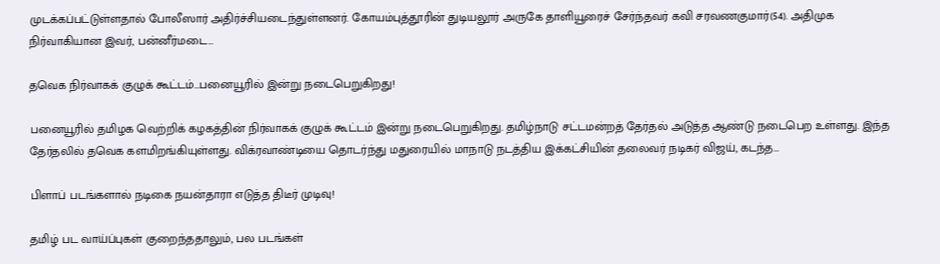முடக்கப்பட்டுள்ளதால் போலீஸார் அதிர்ச்சியடைந்துள்ளனர். கோயம்புத்தூரின் துடியலூர் அருகே தாளியூரைச் சேர்ந்தவர் கவி சரவணகுமார்(54). அதிமுக நிர்வாகியான இவர், பன்னீர்மடை…

தவெக நிர்வாகக் குழுக் கூட்டம்…பனையூரில் இன்று நடைபெறுகிறது!

பனையூரில் தமிழக வெற்றிக் கழகத்தின் நிர்வாகக் குழுக் கூட்டம் இன்று நடைபெறுகிறது. தமிழ்நாடு சட்டமன்றத் தேர்தல் அடுத்த ஆண்டு நடைபெற உள்ளது. இந்த தேர்தலில் தவெக களமிறங்கியுள்ளது. விக்ரவாண்டியை தொடர்ந்து மதுரையில் மாநாடு நடத்திய இக்கட்சியின் தலைவர் நடிகர் விஜய், கடந்த…

பிளாப் படங்களால் நடிகை நயன்தாரா எடுத்த திடீர் முடிவு!

தமிழ் பட வாய்ப்புகள் குறைந்ததாலும், பல படங்கள்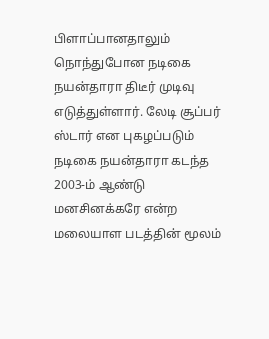பிளாப்பானதாலும் நொந்துபோன நடிகை நயன்தாரா திடீர் முடிவு எடுத்துள்ளார். லேடி சூப்பர் ஸ்டார் என புகழப்படும் நடிகை நயன்தாரா கடந்த 2003-ம் ஆண்டு மனசினக்கரே என்ற மலையாள படத்தின் மூலம்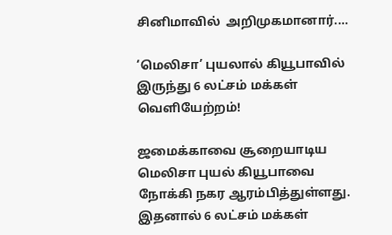சினிமாவில்  அறிமுகமானார்.…

‘மெலிசா’ புயலால் கியூபாவில் இருந்து 6 லட்சம் மக்கள் வெளியேற்றம்!

ஜமைக்காவை சூறையாடிய மெலிசா புயல் கியூபாவை நோக்கி நகர ஆரம்பித்துள்ளது. இதனால் 6 லட்சம் மக்கள்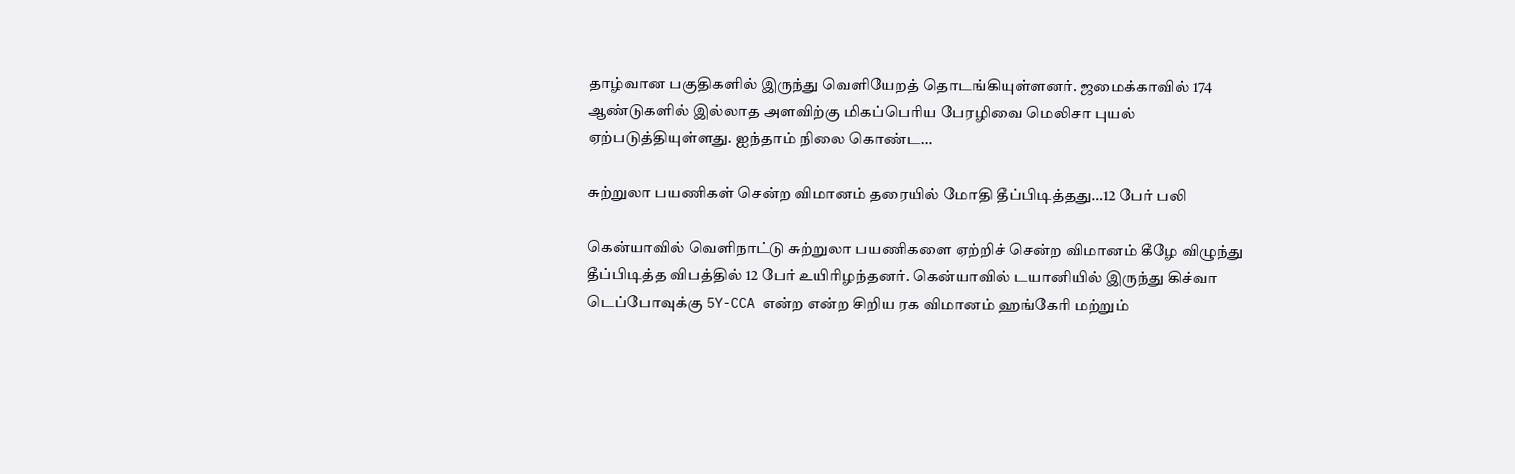தாழ்வான பகுதிகளில் இருந்து வெளியேறத் தொடங்கியுள்ளனர். ஜமைக்காவில் 174 ஆண்டுகளில் இல்லாத அளவிற்கு மிகப்பெரிய பேரழிவை மெலிசா புயல் ஏற்படுத்தியுள்ளது. ஐந்தாம் நிலை கொண்ட…

சுற்றுலா பயணிகள் சென்ற விமானம் தரையில் மோதி தீப்பிடித்தது…12 பேர் பலி

கென்யாவில் வெளிநாட்டு சுற்றுலா பயணிகளை ஏற்றிச் சென்ற விமானம் கீழே விழுந்து தீப்பிடித்த விபத்தில் 12 பேர் உயிரிழந்தனர். கென்யாவில் டயானியில் இருந்து கிச்வா டெப்போவுக்கு 5Y-CCA என்ற என்ற சிறிய ரக விமானம் ஹங்கேரி மற்றும்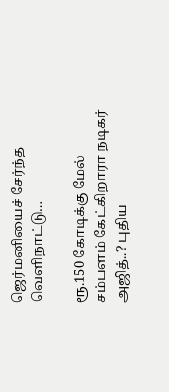ஜெர்மனியைச் சேர்ந்த வெளிநாட்டு…

ரூ.150 கோடிக்கு மேல் சம்பளம் கேட்கிறாரா நடிகர் அஜித்..? புதிய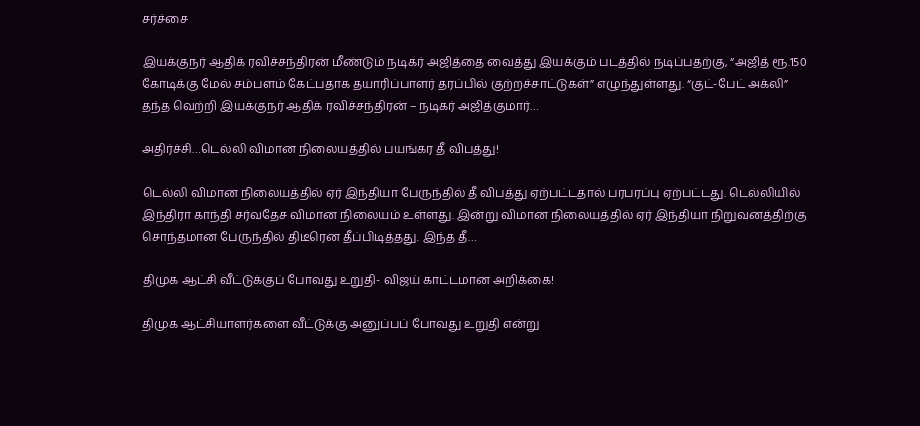சர்ச்சை

இயக்குநர் ஆதிக் ரவிச்சந்திரன் மீண்டும் நடிகர் அஜித்தை வைத்து இயக்கும் படத்தில் நடிப்பதற்கு, “அஜித் ரூ.150 கோடிக்கு மேல் சம்பளம் கேட்பதாக தயாரிப்பாளர் தரப்பில் குற்றச்சாட்டுகள்” எழுந்துள்ளது. “குட்-பேட் அக்லி” தந்த வெற்றி இயக்குநர் ஆதிக் ரவிச்சந்திரன் – நடிகர் அஜித்குமார்…

அதிர்ச்சி…டெல்லி விமான நிலையத்தில் பயங்கர தீ விபத்து!

டெல்லி விமான நிலையத்தில் ஏர் இந்தியா பேருந்தில் தீ விபத்து ஏற்பட்டதால் பரபரப்பு ஏற்பட்டது. டெல்லியில் இந்திரா காந்தி சர்வதேச விமான நிலையம் உள்ளது. இன்று விமான நிலையத்தில் ஏர் இந்தியா நிறுவனத்திற்கு சொந்தமான பேருந்தில் திடீரென தீப்பிடித்தது. இந்த தீ…

திமுக ஆட்சி வீட்டுக்குப் போவது உறுதி- விஜய் காட்டமான அறிக்கை!

திமுக ஆட்சியாளர்களை வீட்டுக்கு அனுப்பப் போவது உறுதி என்று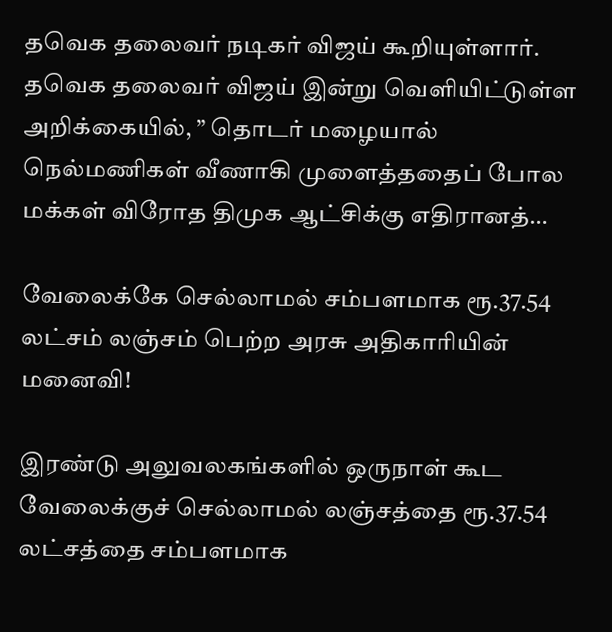தவெக தலைவர் நடிகர் விஜய் கூறியுள்ளார். தவெக தலைவர் விஜய் இன்று வெளியிட்டுள்ள அறிக்கையில், ” தொடர் மழையால் நெல்மணிகள் வீணாகி முளைத்ததைப் போல மக்கள் விரோத திமுக ஆட்சிக்கு எதிரானத்…

வேலைக்கே செல்லாமல் சம்பளமாக ரூ.37.54 லட்சம் லஞ்சம் பெற்ற அரசு அதிகாரியின் மனைவி!

இரண்டு அலுவலகங்களில் ஒருநாள் கூட வேலைக்குச் செல்லாமல் லஞ்சத்தை ரூ.37.54 லட்சத்தை சம்பளமாக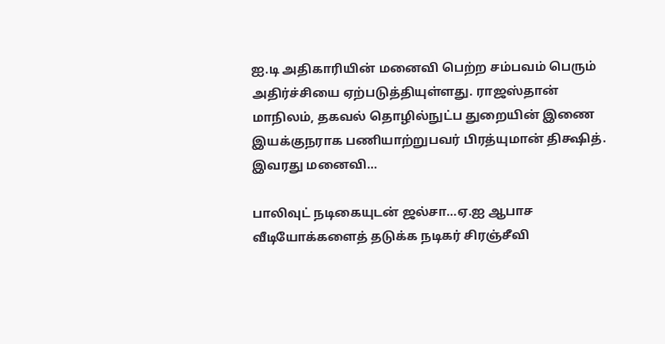ஐ.டி அதிகாரியின் மனைவி பெற்ற சம்பவம் பெரும் அதிர்ச்சியை ஏற்படுத்தியுள்ளது. ராஜஸ்தான் மாநிலம், தகவல் தொழில்நுட்ப துறையின் இணை இயக்குநராக பணியாற்றுபவர் பிரத்யுமான் திக்ஷித். இவரது மனைவி…

பாலிவுட் நடிகையுடன் ஜல்சா…ஏ.ஐ ஆபாச வீடியோக்களைத் தடுக்க நடிகர் சிரஞ்சீவி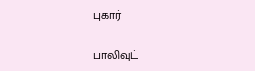புகார்

பாலிவுட்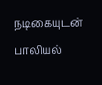நடிகையுடன் பாலியல்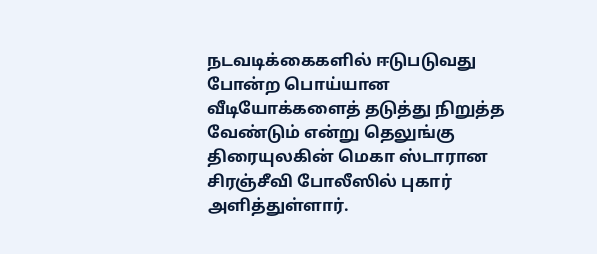நடவடிக்கைகளில் ஈடுபடுவது போன்ற பொய்யான வீடியோக்களைத் தடுத்து நிறுத்த வேண்டும் என்று தெலுங்கு திரையுலகின் மெகா ஸ்டாரான சிரஞ்சீவி போலீஸில் புகார் அளித்துள்ளார்.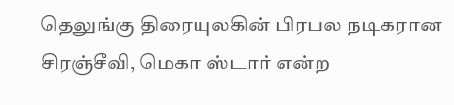தெலுங்கு திரையுலகின் பிரபல நடிகரான சிரஞ்சீவி, மெகா ஸ்டார் என்ற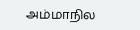அம்மாநில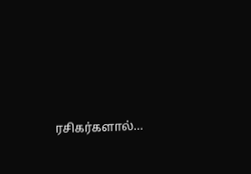ரசிகர்களால்…